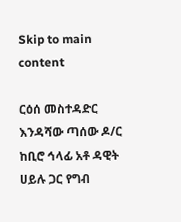Skip to main content

ርዕሰ መስተዳድር እንዳሻው ጣሰው ዶ/ር ከቢሮ ኅላፊ አቶ ዳዊት ሀይሉ ጋር የግብ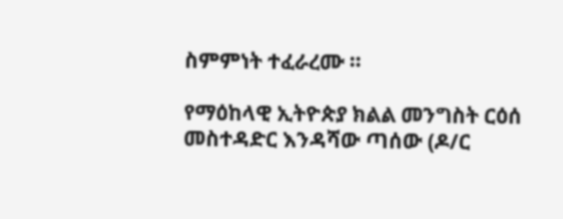ስምምነት ተፈራረሙ ።

የማዕከላዊ ኢትዮጵያ ክልል መንግስት ርዕሰ መስተዳድር እንዳሻው ጣሰው (ዶ/ር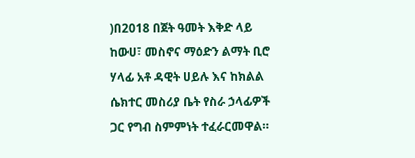)በ2018 በጀት ዓመት እቅድ ላይ ከውሀ፣ መስኖና ማዕድን ልማት ቢሮ ሃላፊ አቶ ዳዊት ሀይሉ እና ከክልል ሴክተር መስሪያ ቤት የስራ ኃላፊዎች ጋር የግብ ስምምነት ተፈራርመዋል።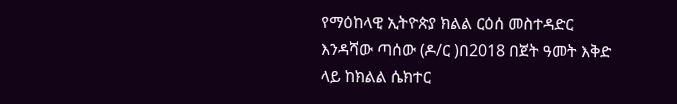የማዕከላዊ ኢትዮጵያ ክልል ርዕሰ መስተዳድር እንዳሻው ጣሰው (ዶ/ር )በ2018 በጀት ዓመት እቅድ ላይ ከክልል ሴክተር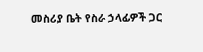መስሪያ ቤት የስራ ኃላፊዎች ጋር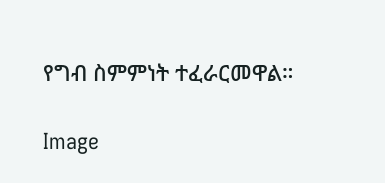የግብ ስምምነት ተፈራርመዋል።

Image